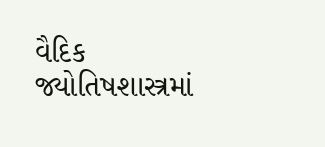વૈદિક જ્યોતિષશાસ્ત્રમાં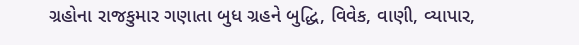ગ્રહોના રાજકુમાર ગણાતા બુધ ગ્રહને બુદ્ધિ, વિવેક, વાણી, વ્યાપાર,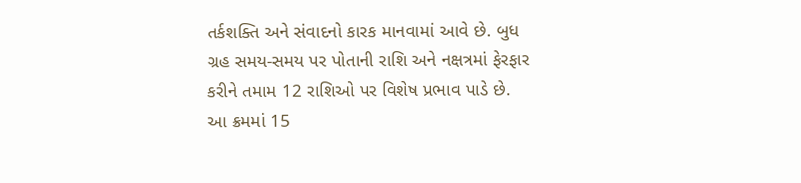તર્કશક્તિ અને સંવાદનો કારક માનવામાં આવે છે. બુધ ગ્રહ સમય-સમય પર પોતાની રાશિ અને નક્ષત્રમાં ફેરફાર કરીને તમામ 12 રાશિઓ પર વિશેષ પ્રભાવ પાડે છે. આ ક્રમમાં 15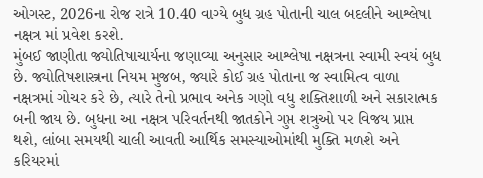ઓગસ્ટ, 2026ના રોજ રાત્રે 10.40 વાગ્યે બુધ ગ્રહ પોતાની ચાલ બદલીને આશ્લેષા નક્ષત્ર માં પ્રવેશ કરશે.
મુંબઈ જાણીતા જ્યોતિષાચાર્યના જણાવ્યા અનુસાર આશ્લેષા નક્ષત્રના સ્વામી સ્વયં બુધ છે. જ્યોતિષશાસ્ત્રના નિયમ મુજબ, જ્યારે કોઈ ગ્રહ પોતાના જ સ્વામિત્વ વાળા નક્ષત્રમાં ગોચર કરે છે, ત્યારે તેનો પ્રભાવ અનેક ગણો વધુ શક્તિશાળી અને સકારાત્મક બની જાય છે. બુધના આ નક્ષત્ર પરિવર્તનથી જાતકોને ગુપ્ત શત્રુઓ પર વિજય પ્રાપ્ત થશે, લાંબા સમયથી ચાલી આવતી આર્થિક સમસ્યાઓમાંથી મુક્તિ મળશે અને કરિયરમાં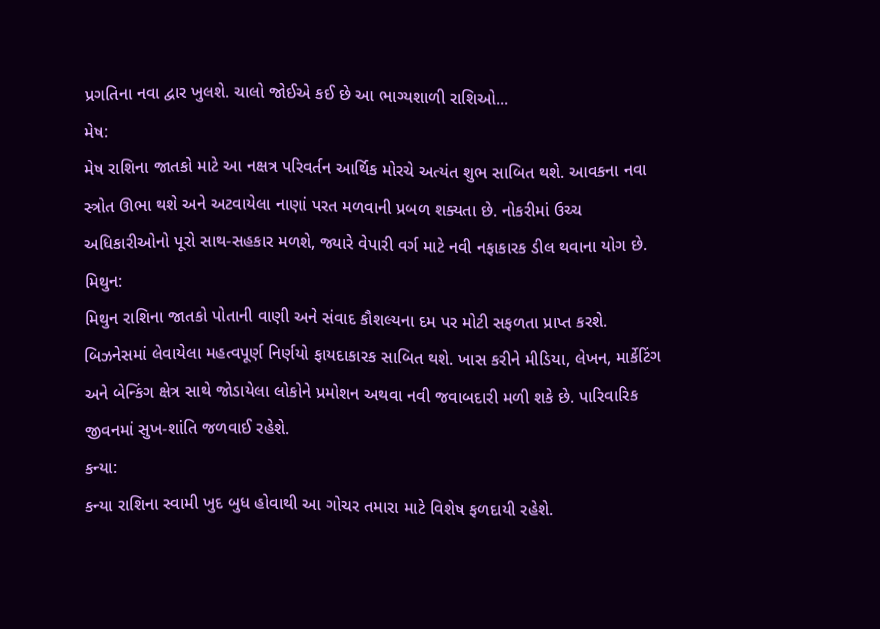પ્રગતિના નવા દ્વાર ખુલશે. ચાલો જોઈએ કઈ છે આ ભાગ્યશાળી રાશિઓ...
મેષ:
મેષ રાશિના જાતકો માટે આ નક્ષત્ર પરિવર્તન આર્થિક મોરચે અત્યંત શુભ સાબિત થશે. આવકના નવા સ્ત્રોત ઊભા થશે અને અટવાયેલા નાણાં પરત મળવાની પ્રબળ શક્યતા છે. નોકરીમાં ઉચ્ચ અધિકારીઓનો પૂરો સાથ-સહકાર મળશે, જ્યારે વેપારી વર્ગ માટે નવી નફાકારક ડીલ થવાના યોગ છે.
મિથુન:
મિથુન રાશિના જાતકો પોતાની વાણી અને સંવાદ કૌશલ્યના દમ પર મોટી સફળતા પ્રાપ્ત કરશે. બિઝનેસમાં લેવાયેલા મહત્વપૂર્ણ નિર્ણયો ફાયદાકારક સાબિત થશે. ખાસ કરીને મીડિયા, લેખન, માર્કેટિંગ અને બેન્કિંગ ક્ષેત્ર સાથે જોડાયેલા લોકોને પ્રમોશન અથવા નવી જવાબદારી મળી શકે છે. પારિવારિક જીવનમાં સુખ-શાંતિ જળવાઈ રહેશે.
કન્યા:
કન્યા રાશિના સ્વામી ખુદ બુધ હોવાથી આ ગોચર તમારા માટે વિશેષ ફળદાયી રહેશે.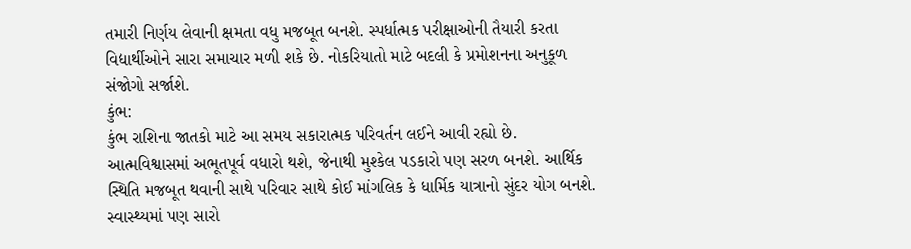તમારી નિર્ણય લેવાની ક્ષમતા વધુ મજબૂત બનશે. સ્પર્ધાત્મક પરીક્ષાઓની તૈયારી કરતા વિદ્યાર્થીઓને સારા સમાચાર મળી શકે છે. નોકરિયાતો માટે બદલી કે પ્રમોશનના અનુકૂળ સંજોગો સર્જાશે.
કુંભ:
કુંભ રાશિના જાતકો માટે આ સમય સકારાત્મક પરિવર્તન લઈને આવી રહ્યો છે. આત્મવિશ્વાસમાં અભૂતપૂર્વ વધારો થશે, જેનાથી મુશ્કેલ પડકારો પણ સરળ બનશે. આર્થિક સ્થિતિ મજબૂત થવાની સાથે પરિવાર સાથે કોઈ માંગલિક કે ધાર્મિક યાત્રાનો સુંદર યોગ બનશે. સ્વાસ્થ્યમાં પણ સારો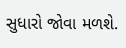સુધારો જોવા મળશે.